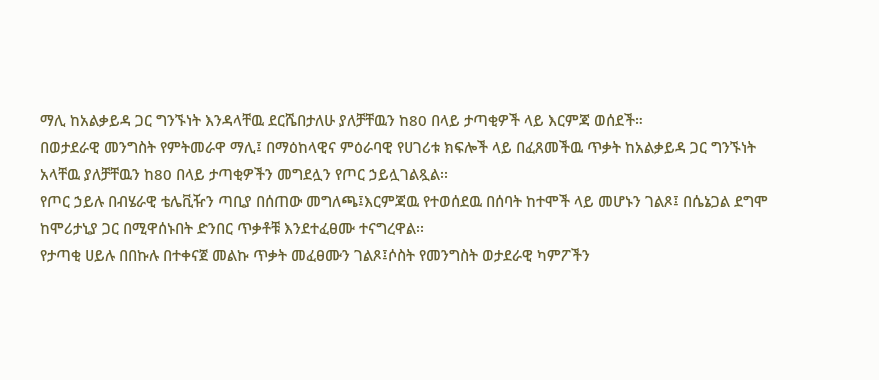ማሊ ከአልቃይዳ ጋር ግንኙነት እንዳላቸዉ ደርሼበታለሁ ያለቻቸዉን ከ80 በላይ ታጣቂዎች ላይ እርምጃ ወሰደች።
በወታደራዊ መንግስት የምትመራዋ ማሊ፤ በማዕከላዊና ምዕራባዊ የሀገሪቱ ክፍሎች ላይ በፈጸመችዉ ጥቃት ከአልቃይዳ ጋር ግንኙነት አላቸዉ ያለቻቸዉን ከ80 በላይ ታጣቂዎችን መግደሏን የጦር ኃይሏገልጿል፡፡
የጦር ኃይሉ በብሄራዊ ቴሌቪዥን ጣቢያ በሰጠው መግለጫ፤እርምጃዉ የተወሰደዉ በሰባት ከተሞች ላይ መሆኑን ገልጾ፤ በሴኔጋል ደግሞ ከሞሪታኒያ ጋር በሚዋሰኑበት ድንበር ጥቃቶቹ እንደተፈፀሙ ተናግረዋል፡፡
የታጣቂ ሀይሉ በበኩሉ በተቀናጀ መልኩ ጥቃት መፈፀሙን ገልጾ፤ሶስት የመንግስት ወታደራዊ ካምፖችን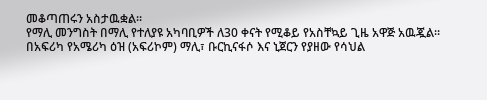መቆጣጠሩን አስታዉቋል፡፡
የማሊ መንግስት በማሊ የተለያዩ አካባቢዎች ለ30 ቀናት የሚቆይ የአስቸኳይ ጊዜ አዋጅ አዉጇል።
በአፍሪካ የአሜሪካ ዕዝ (አፍሪኮም) ማሊ፣ ቡርኪናፋሶ እና ኒጀርን የያዘው የሳህል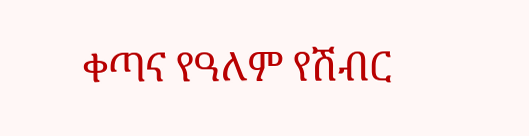ቀጣና የዓለም የሽብር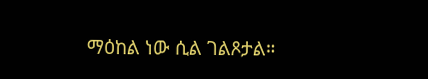ማዕከል ነው ሲል ገልጾታል።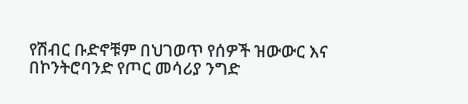የሽብር ቡድኖቹም በህገወጥ የሰዎች ዝውውር እና በኮንትሮባንድ የጦር መሳሪያ ንግድ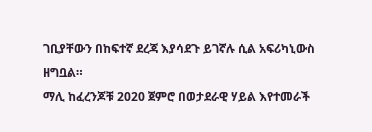ገቢያቸውን በከፍተኛ ደረጃ እያሳደጉ ይገኛሉ ሲል አፍሪካኒውስ ዘግቧል።
ማሊ ከፈረንጆቹ 2020 ጀምሮ በወታደራዊ ሃይል እየተመራች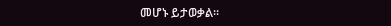መሆኑ ይታወቃል፡፡